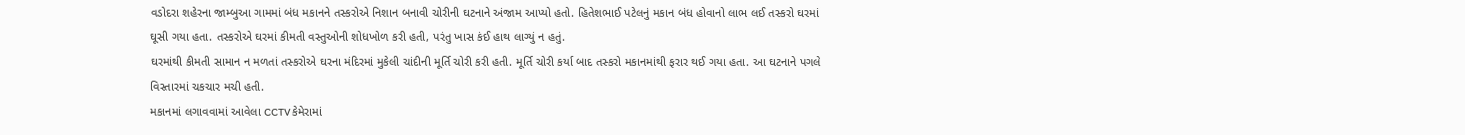વડોદરા શહેરના જામ્બુઆ ગામમાં બંધ મકાનને તસ્કરોએ નિશાન બનાવી ચોરીની ઘટનાને અંજામ આપ્યો હતો. હિતેશભાઈ પટેલનું મકાન બંધ હોવાનો લાભ લઈ તસ્કરો ઘરમાં ઘૂસી ગયા હતા. તસ્કરોએ ઘરમાં કીમતી વસ્તુઓની શોધખોળ કરી હતી, પરંતુ ખાસ કંઈ હાથ લાગ્યું ન હતું.
ઘરમાંથી કીમતી સામાન ન મળતાં તસ્કરોએ ઘરના મંદિરમાં મુકેલી ચાંદીની મૂર્તિ ચોરી કરી હતી. મૂર્તિ ચોરી કર્યા બાદ તસ્કરો મકાનમાંથી ફરાર થઈ ગયા હતા. આ ઘટનાને પગલે વિસ્તારમાં ચકચાર મચી હતી.
મકાનમાં લગાવવામાં આવેલા CCTV કેમેરામાં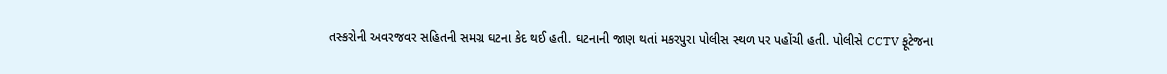તસ્કરોની અવરજવર સહિતની સમગ્ર ઘટના કેદ થઈ હતી. ઘટનાની જાણ થતાં મકરપુરા પોલીસ સ્થળ પર પહોંચી હતી. પોલીસે CCTV ફૂટેજના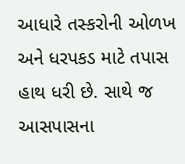આધારે તસ્કરોની ઓળખ અને ધરપકડ માટે તપાસ હાથ ધરી છે. સાથે જ આસપાસના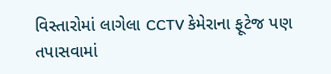વિસ્તારોમાં લાગેલા CCTV કેમેરાના ફૂટેજ પણ તપાસવામાં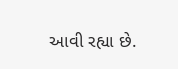આવી રહ્યા છે.